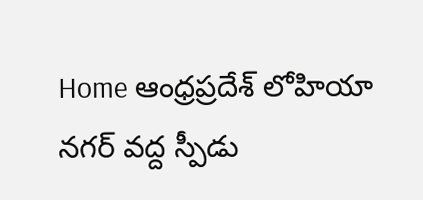Home ఆంధ్రప్రదేశ్ లోహియా నగర్ వద్ద స్పీడు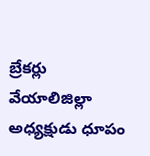బ్రేకర్లు వేయాలిజిల్లా అధ్యక్షుడు ధూపం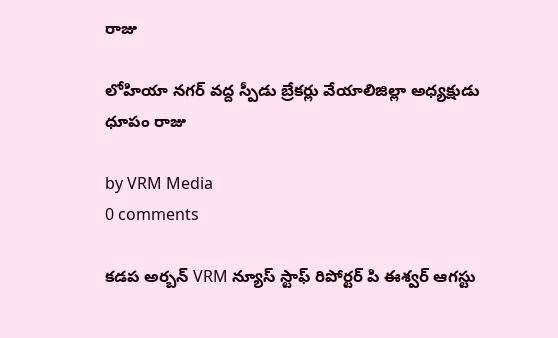రాజు

లోహియా నగర్ వద్ద స్పీడు బ్రేకర్లు వేయాలిజిల్లా అధ్యక్షుడు ధూపం రాజు

by VRM Media
0 comments

కడప అర్బన్ VRM న్యూస్ స్టాఫ్ రిపోర్టర్ పి ఈశ్వర్ ఆగస్టు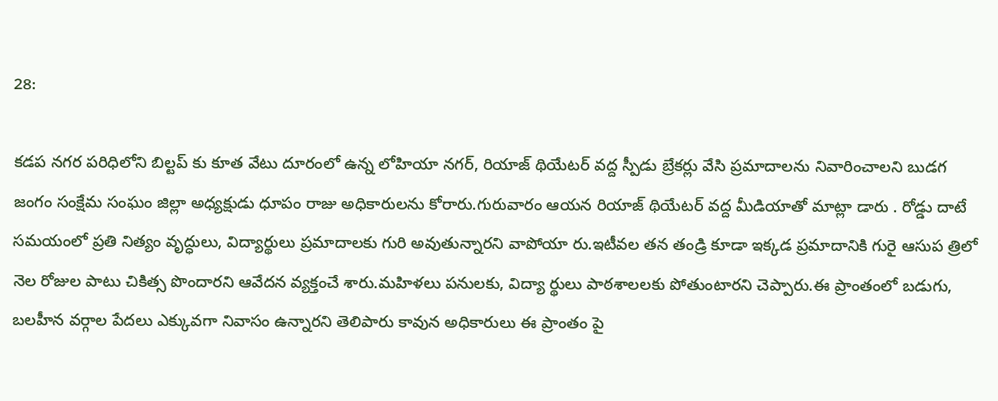28:

కడప నగర పరిధిలోని బిల్టప్ కు కూత వేటు దూరంలో ఉన్న లోహియా నగర్, రియాజ్ థియేటర్ వద్ద స్పీడు బ్రేకర్లు వేసి ప్రమాదాలను నివారించాలని బుడగ జంగం సంక్షేమ సంఘం జిల్లా అధ్యక్షుడు ధూపం రాజు అధికారులను కోరారు.గురువారం ఆయన రియాజ్ థియేటర్ వద్ద మీడియాతో మాట్లా డారు . రోడ్డు దాటే సమయంలో ప్రతి నిత్యం వృద్ధులు, విద్యార్థులు ప్రమాదాలకు గురి అవుతున్నారని వాపోయా రు.ఇటీవల తన తండ్రి కూడా ఇక్కడ ప్రమాదానికి గురై ఆసుప త్రిలో నెల రోజుల పాటు చికిత్స పొందారని ఆవేదన వ్యక్తంచే శారు.మహిళలు పనులకు, విద్యా ర్థులు పాఠశాలలకు పోతుంటారని చెప్పారు.ఈ ప్రాంతంలో బడుగు, బలహీన వర్గాల పేదలు ఎక్కువగా నివాసం ఉన్నారని తెలిపారు కావున అధికారులు ఈ ప్రాంతం పై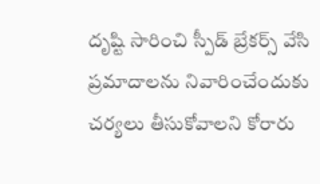దృష్టి సారించి స్పీడ్ బ్రేకర్స్ వేసి ప్రమాదాలను నివారించేందుకు చర్యలు తీసుకోవాలని కోరారు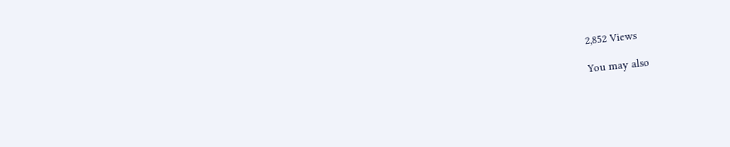2,852 Views

You may also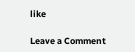like

Leave a Comment